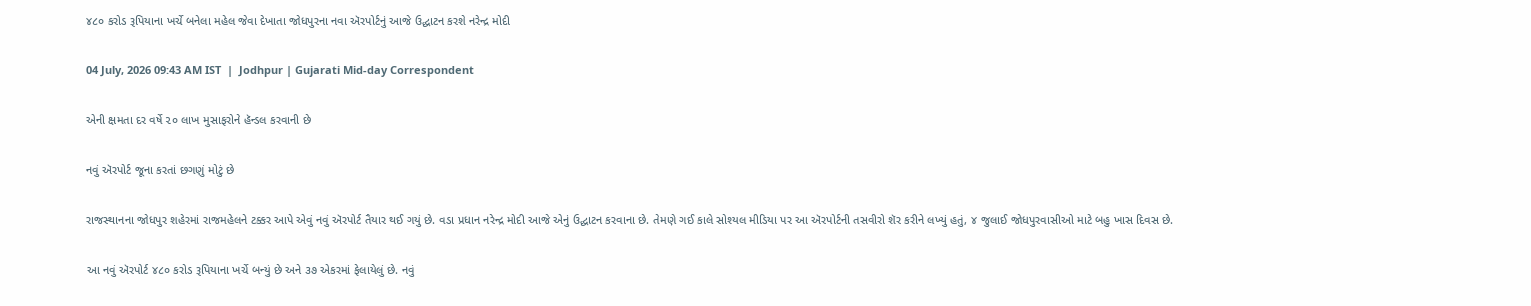૪૮૦ કરોડ રૂપિયાના ખર્ચે બનેલા મહેલ જેવા દેખાતા જોધપુરના નવા ઍરપોર્ટનું આજે ઉદ્ઘાટન કરશે નરેન્દ્ર મોદી

04 July, 2026 09:43 AM IST  |  Jodhpur | Gujarati Mid-day Correspondent

એની ક્ષમતા દર વર્ષે ૨૦ લાખ મુસાફરોને હૅન્ડલ કરવાની છે

નવું ઍરપોર્ટ જૂના કરતાં છગણું મોટું છે

રાજસ્થાનના જોધપુર શહેરમાં રાજમહેલને ટક્કર આપે એવું નવું ઍરપોર્ટ તૈયાર થઈ ગયું છે. વડા પ્રધાન નરેન્દ્ર મોદી આજે એનું ઉદ્ઘાટન કરવાના છે. તેમણે ગઈ કાલે સોશ્યલ મીડિયા પર આ ઍરપોર્ટની તસવીરો શૅર કરીને લખ્યું હતું, ૪ જુલાઈ જોધપુરવાસીઓ માટે બહુ ખાસ દિવસ છે.

આ નવું ઍરપોર્ટ ૪૮૦ કરોડ રૂપિયાના ખર્ચે બન્યું છે અને ૩૭ એકરમાં ફેલાયેલું છે. નવું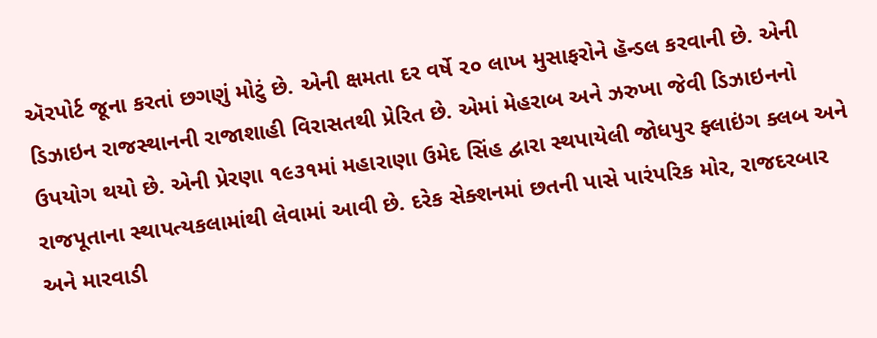ઍરપોર્ટ જૂના કરતાં છગણું મોટું છે. એની ક્ષમતા દર વર્ષે ૨૦ લાખ મુસાફરોને હૅન્ડલ કરવાની છે. એની ડિઝાઇન રાજસ્થાનની રાજાશાહી વિરાસતથી પ્રેરિત છે. એમાં મેહરાબ અને ઝરુખા જેવી ડિઝાઇનનો ઉપયોગ થયો છે. એની પ્રેરણા ૧૯૩૧માં મહારાણા ઉમેદ સિંહ દ્વારા સ્થપાયેલી જોધપુર ફ્લાઇંગ ક્લબ અને રાજપૂતાના સ્થાપત્યકલામાંથી લેવામાં આવી છે. દરેક સેક્શનમાં છતની પાસે પારંપરિક મોર, રાજદરબાર અને મારવાડી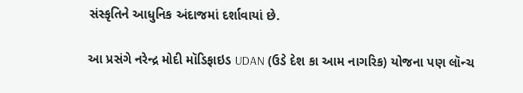સંસ્કૃતિને આધુનિક અંદાજમાં દર્શાવાયાં છે.

આ પ્રસંગે નરેન્દ્ર મોદી મૉડિફાઇડ UDAN (ઉડે દેશ કા આમ નાગરિક) યોજના પણ લૉન્ચ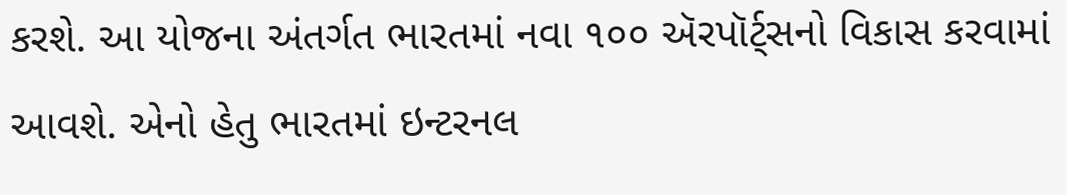કરશે. આ યોજના અંતર્ગત ભારતમાં નવા ૧૦૦ ઍરપૉર્ટ્સનો વિકાસ કરવામાં આવશે. એનો હેતુ ભારતમાં ઇન્ટરનલ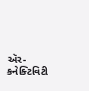ઍર-કનેક્ટિવિટી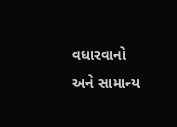વધારવાનો અને સામાન્ય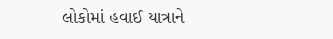લોકોમાં હવાઈ યાત્રાને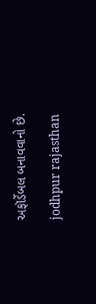અફૉર્ડેબલ બનાવવાનો છે.

jodhpur rajasthan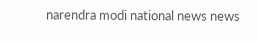narendra modi national news news